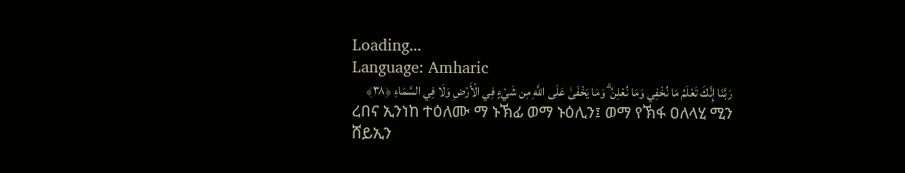Loading...
Language: Amharic
رَبَّنَا إِنَّكَ تَعْلَمُ مَا نُخْفِي وَمَا نُعْلِنُ ۗ وَمَا يَخْفَىٰ عَلَى اللَّهِ مِن شَيْءٍ فِي الْأَرْضِ وَلَا فِي السَّمَاءِ ﴿٣٨﴾
ረበና ኢንነከ ተዕለሙ ማ ኑኽፊ ወማ ኑዕሊን፤ ወማ የኽፋ ዐለላሂ ሚን ሸይኢን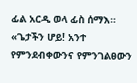ፊል አርዲ ወላ ፊስ ሰማእ።
«ጌታችን ሆይ! አንተ የምንደብቀውንና የምንገልፀውን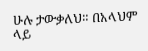ሁሉ ታውቃለህ። በአላህም ላይ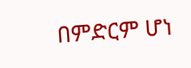በምድርም ሆነ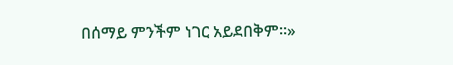በሰማይ ምንችም ነገር አይደበቅም።»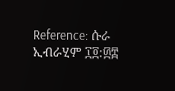Reference: ሱራ ኢብራሂም ፲፬:፴፰